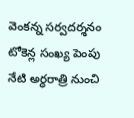వెంకన్న సర్వదర్శనం టోకెన్ల సంఖ్య పెంపు
నేటి అర్ధరాత్రి నుంచి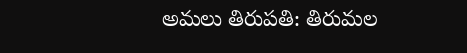అమలు తిరుపతి: తిరుమల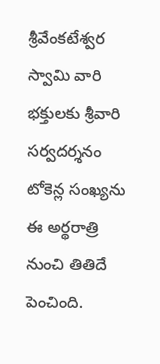శ్రీవేంకటేశ్వర స్వామి వారి భక్తులకు శ్రీవారి సర్వదర్శనం టోకెన్ల సంఖ్యను ఈ అర్థరాత్రి నుంచి తితిదే పెంచింది.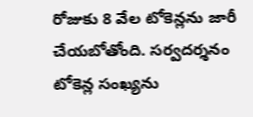రోజుకు 8 వేల టోకెన్లను జారీ చేయబోతోంది. సర్వదర్శనం టోకెన్ల సంఖ్యను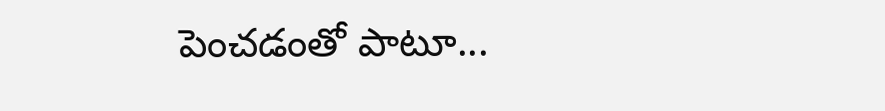పెంచడంతో పాటూ...